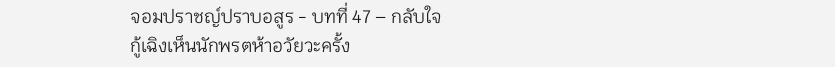จอมปราชญ์ปราบอสูร - บทที่ 47 – กลับใจ
กู้เฉิงเห็นนักพรตห้าอวัยวะครั้ง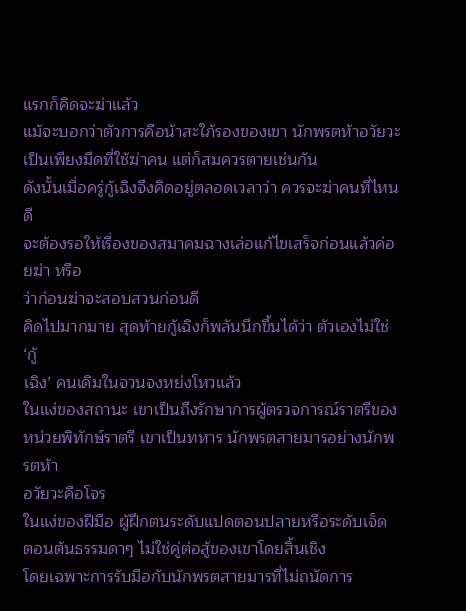แรกก็คิดจะฆ่าแล้ว
แม้จะบอกว่าตัวการคือน้าสะใภ้รองของเขา นักพรตห้าอวัยวะ
เป็นเพียงมีดที่ใช้ฆ่าคน แต่ก็สมควรตายเช่นกัน
ดังนั้นเมื่อครู่กู้เฉิงจึงคิดอยู่ตลอดเวลาว่า ควรจะฆ่าคนที่ไหนดี
จะต้องรอให้เรื่องของสมาคมฉางเล่อแก้ไขเสร็จก่อนแล้วค่อยฆ่า หรือ
ว่าก่อนฆ่าจะสอบสวนก่อนดี
คิดไปมากมาย สุดท้ายกู้เฉิงก็พลันนึกขึ้นได้ว่า ตัวเองไม่ใช่ ‘กู้
เฉิง’ คนเดิมในจวนจงหย่งโหวแล้ว
ในแง่ของสถานะ เขาเป็นถึงรักษาการผู้ตรวจการณ์ราตรีของ
หน่วยพิทักษ์ราตรี เขาเป็นทหาร นักพรตสายมารอย่างนักพรตห้า
อวัยวะคือโจร
ในแง่ของฝีมือ ผู้ฝึกตนระดับแปดตอนปลายหรือระดับเจ็ด
ตอนต้นธรรมดาๆ ไม่ใช่คู่ต่อสู้ของเขาโดยสิ้นเชิง
โดยเฉพาะการรับมือกับนักพรตสายมารที่ไม่ถนัดการ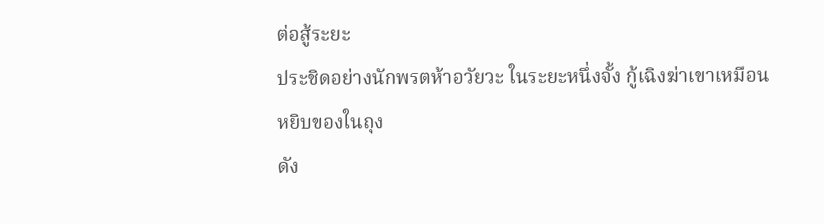ต่อสู้ระยะ
ประชิดอย่างนักพรตห้าอวัยวะ ในระยะหนึ่งจั้ง กู้เฉิงฆ่าเขาเหมือน
หยิบของในถุง
ดัง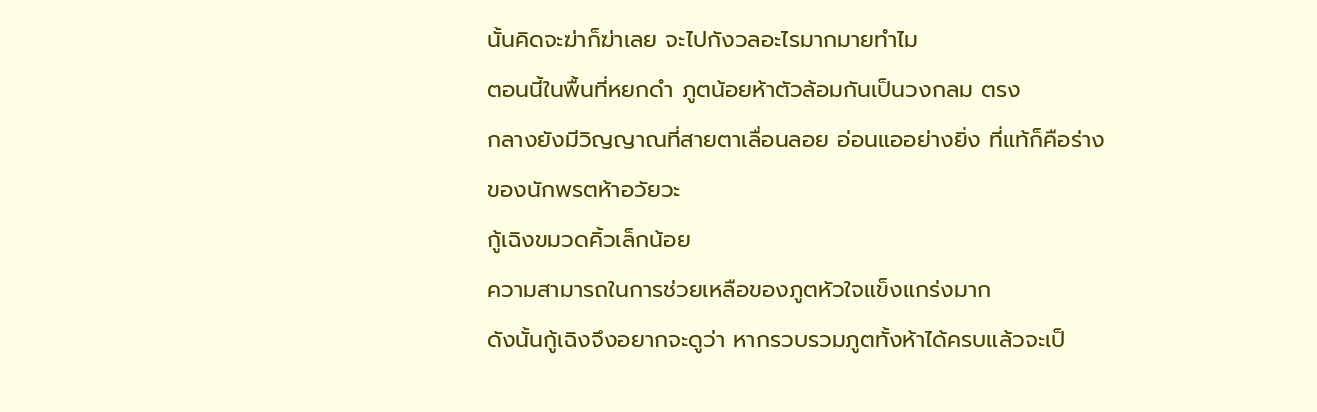นั้นคิดจะฆ่าก็ฆ่าเลย จะไปกังวลอะไรมากมายทำไม
ตอนนี้ในพื้นที่หยกดำ ภูตน้อยห้าตัวล้อมกันเป็นวงกลม ตรง
กลางยังมีวิญญาณที่สายตาเลื่อนลอย อ่อนแออย่างยิ่ง ที่แท้ก็คือร่าง
ของนักพรตห้าอวัยวะ
กู้เฉิงขมวดคิ้วเล็กน้อย
ความสามารถในการช่วยเหลือของภูตหัวใจแข็งแกร่งมาก
ดังนั้นกู้เฉิงจึงอยากจะดูว่า หากรวบรวมภูตทั้งห้าได้ครบแล้วจะเป็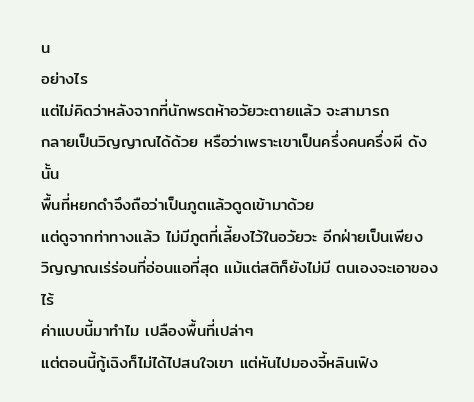น
อย่างไร
แต่ไม่คิดว่าหลังจากที่นักพรตห้าอวัยวะตายแล้ว จะสามารถ
กลายเป็นวิญญาณได้ด้วย หรือว่าเพราะเขาเป็นครึ่งคนครึ่งผี ดังนั้น
พื้นที่หยกดำจึงถือว่าเป็นภูตแล้วดูดเข้ามาด้วย
แต่ดูจากท่าทางแล้ว ไม่มีภูตที่เลี้ยงไว้ในอวัยวะ อีกฝ่ายเป็นเพียง
วิญญาณเร่ร่อนที่อ่อนแอที่สุด แม้แต่สติก็ยังไม่มี ตนเองจะเอาของไร้
ค่าแบบนี้มาทำไม เปลืองพื้นที่เปล่าๆ
แต่ตอนนี้กู้เฉิงก็ไม่ได้ไปสนใจเขา แต่หันไปมองจี้หลินเฟิง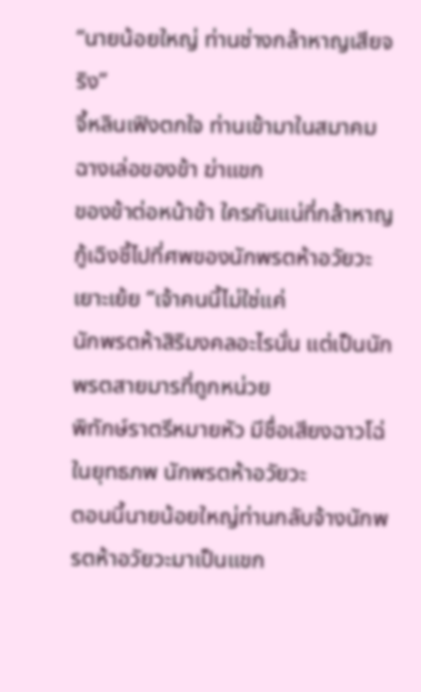“นายน้อยใหญ่ ท่านช่างกล้าหาญเสียจริง”
จี้หลินเฟิงตกใจ ท่านเข้ามาในสมาคมฉางเล่อของข้า ฆ่าแขก
ของข้าต่อหน้าข้า ใครกันแน่ที่กล้าหาญ
กู้เฉิงชี้ไปที่ศพของนักพรตห้าอวัยวะ เยาะเย้ย “เจ้าคนนี้ไม่ใช่แค่
นักพรตห้าสิริมงคลอะไรนั่น แต่เป็นนักพรตสายมารที่ถูกหน่วย
พิทักษ์ราตรีหมายหัว มีชื่อเสียงฉาวโฉ่ในยุทธภพ นักพรตห้าอวัยวะ
ตอนนี้นายน้อยใหญ่ท่านกลับจ้างนักพรตห้าอวัยวะมาเป็นแขก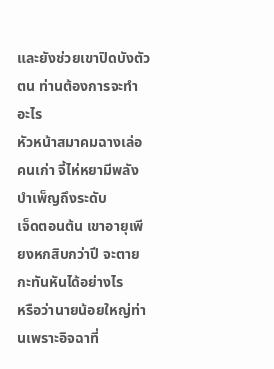และยังช่วยเขาปิดบังตัวตน ท่านต้องการจะทำอะไร
หัวหน้าสมาคมฉางเล่อคนเก่า จี้ไห่หยามีพลังบำเพ็ญถึงระดับ
เจ็ดตอนต้น เขาอายุเพียงหกสิบกว่าปี จะตายกะทันหันได้อย่างไร
หรือว่านายน้อยใหญ่ท่านเพราะอิจฉาที่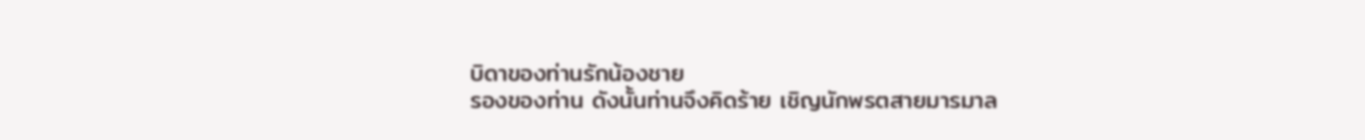บิดาของท่านรักน้องชาย
รองของท่าน ดังนั้นท่านจึงคิดร้าย เชิญนักพรตสายมารมาล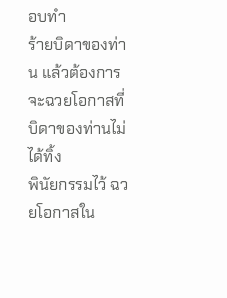อบทำ
ร้ายบิดาของท่าน แล้วต้องการจะฉวยโอกาสที่บิดาของท่านไม่ได้ทิ้ง
พินัยกรรมไว้ ฉวยโอกาสใน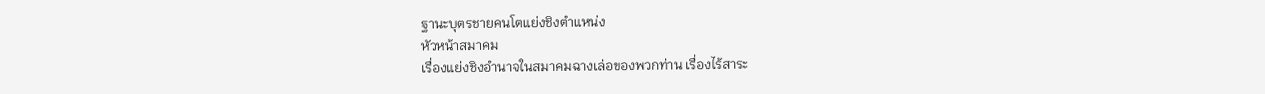ฐานะบุตรชายคนโตแย่งชิงตำแหน่ง
หัวหน้าสมาคม
เรื่องแย่งชิงอำนาจในสมาคมฉางเล่อของพวกท่าน เรื่องไร้สาระ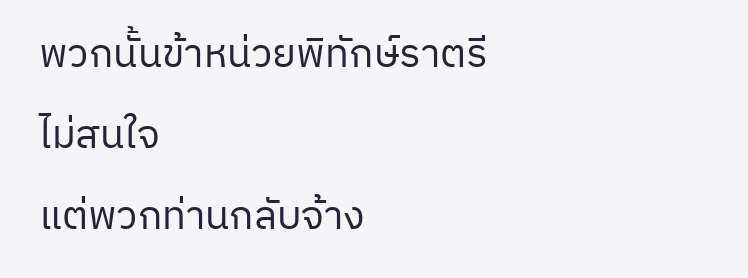พวกนั้นข้าหน่วยพิทักษ์ราตรีไม่สนใจ
แต่พวกท่านกลับจ้าง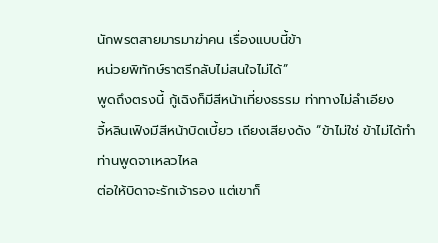นักพรตสายมารมาฆ่าคน เรื่องแบบนี้ข้า
หน่วยพิทักษ์ราตรีกลับไม่สนใจไม่ได้”
พูดถึงตรงนี้ กู้เฉิงก็มีสีหน้าเที่ยงธรรม ท่าทางไม่ลำเอียง
จี้หลินเฟิงมีสีหน้าบิดเบี้ยว เถียงเสียงดัง “ข้าไม่ใช่ ข้าไม่ได้ทำ
ท่านพูดจาเหลวไหล
ต่อให้บิดาจะรักเจ้ารอง แต่เขาก็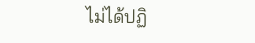ไม่ได้ปฏิ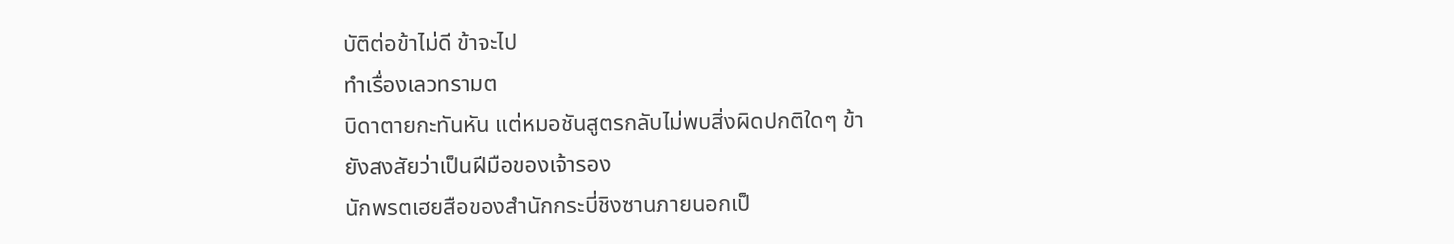บัติต่อข้าไม่ดี ข้าจะไป
ทำเรื่องเลวทรามต
บิดาตายกะทันหัน แต่หมอชันสูตรกลับไม่พบสิ่งผิดปกติใดๆ ข้า
ยังสงสัยว่าเป็นฝีมือของเจ้ารอง
นักพรตเฮยสือของสำนักกระบี่ชิงซานภายนอกเป็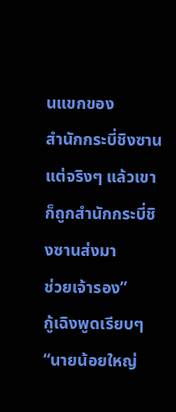นแขกของ
สำนักกระบี่ชิงซาน แต่จริงๆ แล้วเขาก็ถูกสำนักกระบี่ชิงซานส่งมา
ช่วยเจ้ารอง”
กู้เฉิงพูดเรียบๆ “นายน้อยใหญ่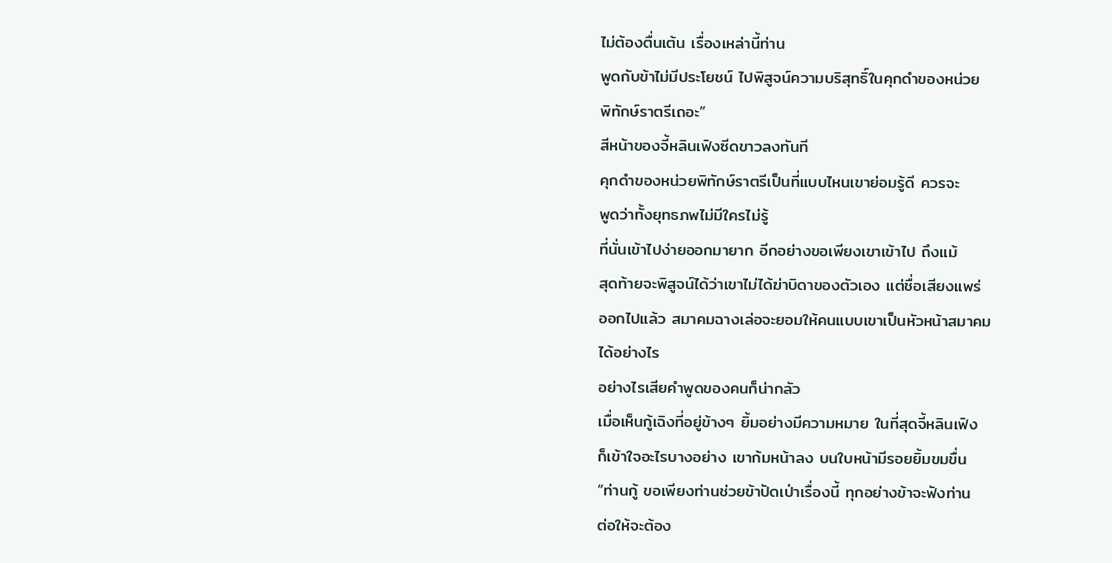ไม่ต้องตื่นเต้น เรื่องเหล่านี้ท่าน
พูดกับข้าไม่มีประโยชน์ ไปพิสูจน์ความบริสุทธิ์ในคุกดำของหน่วย
พิทักษ์ราตรีเถอะ”
สีหน้าของจี้หลินเฟิงซีดขาวลงทันที
คุกดำของหน่วยพิทักษ์ราตรีเป็นที่แบบไหนเขาย่อมรู้ดี ควรจะ
พูดว่าทั้งยุทธภพไม่มีใครไม่รู้
ที่นั่นเข้าไปง่ายออกมายาก อีกอย่างขอเพียงเขาเข้าไป ถึงแม้
สุดท้ายจะพิสูจน์ได้ว่าเขาไม่ได้ฆ่าบิดาของตัวเอง แต่ชื่อเสียงแพร่
ออกไปแล้ว สมาคมฉางเล่อจะยอมให้คนแบบเขาเป็นหัวหน้าสมาคม
ได้อย่างไร
อย่างไรเสียคำพูดของคนก็น่ากลัว
เมื่อเห็นกู้เฉิงที่อยู่ข้างๆ ยิ้มอย่างมีความหมาย ในที่สุดจี้หลินเฟิง
ก็เข้าใจอะไรบางอย่าง เขาก้มหน้าลง บนใบหน้ามีรอยยิ้มขมขื่น
“ท่านกู้ ขอเพียงท่านช่วยข้าปัดเป่าเรื่องนี้ ทุกอย่างข้าจะฟังท่าน
ต่อให้จะต้อง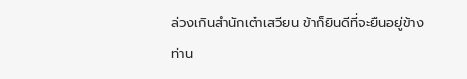ล่วงเกินสำนักเต๋าเสวียน ข้าก็ยินดีที่จะยืนอยู่ข้าง
ท่าน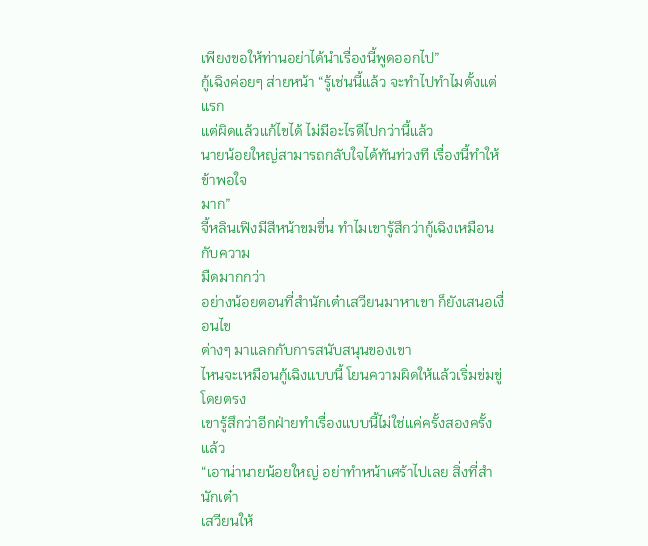เพียงขอให้ท่านอย่าได้นำเรื่องนี้พูดออกไป”
กู้เฉิงค่อยๆ ส่ายหน้า “รู้เช่นนี้แล้ว จะทำไปทำไมตั้งแต่แรก
แต่ผิดแล้วแก้ไขได้ ไม่มีอะไรดีไปกว่านี้แล้ว
นายน้อยใหญ่สามารถกลับใจได้ทันท่วงที เรื่องนี้ทำให้ข้าพอใจ
มาก”
จี้หลินเฟิงมีสีหน้าขมขื่น ทำไมเขารู้สึกว่ากู้เฉิงเหมือนกับความ
มืดมากกว่า
อย่างน้อยตอนที่สำนักเต๋าเสวียนมาหาเขา ก็ยังเสนอเงื่อนไข
ต่างๆ มาแลกกับการสนับสนุนของเขา
ไหนจะเหมือนกู้เฉิงแบบนี้ โยนความผิดให้แล้วเริ่มข่มขู่โดยตรง
เขารู้สึกว่าอีกฝ่ายทำเรื่องแบบนี้ไม่ใช่แค่ครั้งสองครั้งแล้ว
“เอาน่านายน้อยใหญ่ อย่าทำหน้าเศร้าไปเลย สิ่งที่สำนักเต๋า
เสวียนให้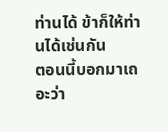ท่านได้ ข้าก็ให้ท่านได้เช่นกัน
ตอนนี้บอกมาเถอะว่า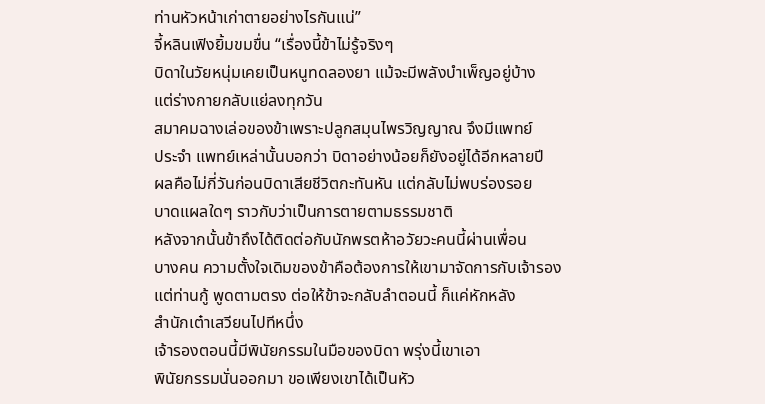ท่านหัวหน้าเก่าตายอย่างไรกันแน่”
จี้หลินเฟิงยิ้มขมขื่น “เรื่องนี้ข้าไม่รู้จริงๆ
บิดาในวัยหนุ่มเคยเป็นหนูทดลองยา แม้จะมีพลังบำเพ็ญอยู่บ้าง
แต่ร่างกายกลับแย่ลงทุกวัน
สมาคมฉางเล่อของข้าเพราะปลูกสมุนไพรวิญญาณ จึงมีแพทย์
ประจำ แพทย์เหล่านั้นบอกว่า บิดาอย่างน้อยก็ยังอยู่ได้อีกหลายปี
ผลคือไม่กี่วันก่อนบิดาเสียชีวิตกะทันหัน แต่กลับไม่พบร่องรอย
บาดแผลใดๆ ราวกับว่าเป็นการตายตามธรรมชาติ
หลังจากนั้นข้าถึงได้ติดต่อกับนักพรตห้าอวัยวะคนนี้ผ่านเพื่อน
บางคน ความตั้งใจเดิมของข้าคือต้องการให้เขามาจัดการกับเจ้ารอง
แต่ท่านกู้ พูดตามตรง ต่อให้ข้าจะกลับลำตอนนี้ ก็แค่หักหลัง
สำนักเต๋าเสวียนไปทีหนึ่ง
เจ้ารองตอนนี้มีพินัยกรรมในมือของบิดา พรุ่งนี้เขาเอา
พินัยกรรมนั่นออกมา ขอเพียงเขาได้เป็นหัว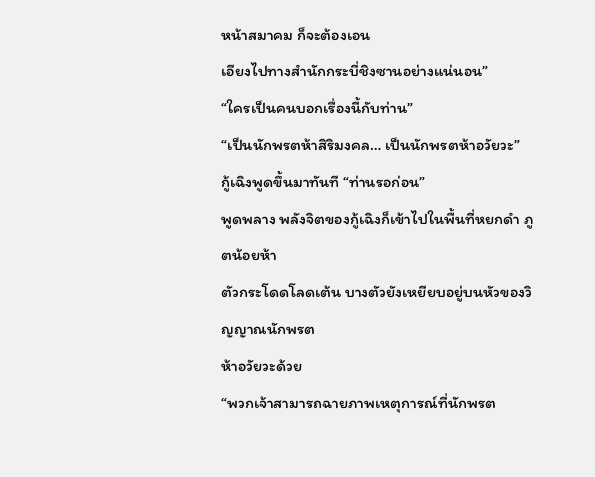หน้าสมาคม ก็จะต้องเอน
เอียงไปทางสำนักกระบี่ชิงซานอย่างแน่นอน”
“ใครเป็นคนบอกเรื่องนี้กับท่าน”
“เป็นนักพรตห้าสิริมงคล… เป็นนักพรตห้าอวัยวะ”
กู้เฉิงพูดขึ้นมาทันที “ท่านรอก่อน”
พูดพลาง พลังจิตของกู้เฉิงก็เข้าไปในพื้นที่หยกดำ ภูตน้อยห้า
ตัวกระโดดโลดเต้น บางตัวยังเหยียบอยู่บนหัวของวิญญาณนักพรต
ห้าอวัยวะด้วย
“พวกเจ้าสามารถฉายภาพเหตุการณ์ที่นักพรต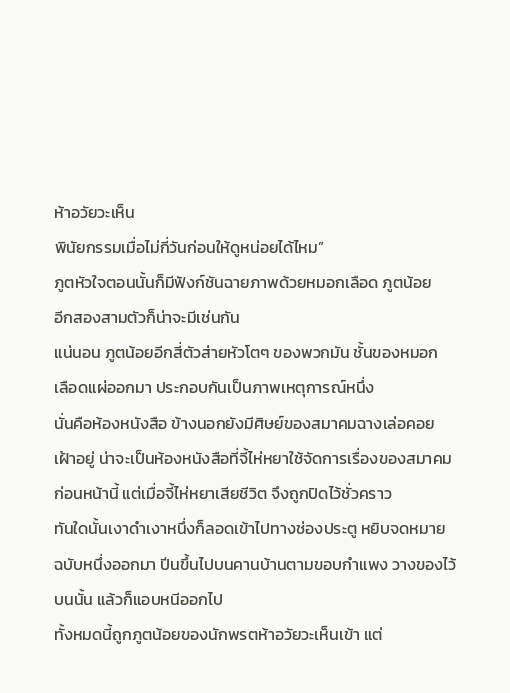ห้าอวัยวะเห็น
พินัยกรรมเมื่อไม่กี่วันก่อนให้ดูหน่อยได้ไหม”
ภูตหัวใจตอนนั้นก็มีฟังก์ชันฉายภาพด้วยหมอกเลือด ภูตน้อย
อีกสองสามตัวก็น่าจะมีเช่นกัน
แน่นอน ภูตน้อยอีกสี่ตัวส่ายหัวโตๆ ของพวกมัน ชั้นของหมอก
เลือดแผ่ออกมา ประกอบกันเป็นภาพเหตุการณ์หนึ่ง
นั่นคือห้องหนังสือ ข้างนอกยังมีศิษย์ของสมาคมฉางเล่อคอย
เฝ้าอยู่ น่าจะเป็นห้องหนังสือที่จี้ไห่หยาใช้จัดการเรื่องของสมาคม
ก่อนหน้านี้ แต่เมื่อจี้ไห่หยาเสียชีวิต จึงถูกปิดไว้ชั่วคราว
ทันใดนั้นเงาดำเงาหนึ่งก็ลอดเข้าไปทางช่องประตู หยิบจดหมาย
ฉบับหนึ่งออกมา ปีนขึ้นไปบนคานบ้านตามขอบกำแพง วางของไว้
บนนั้น แล้วก็แอบหนีออกไป
ทั้งหมดนี้ถูกภูตน้อยของนักพรตห้าอวัยวะเห็นเข้า แต่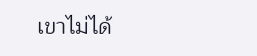เขาไม่ได้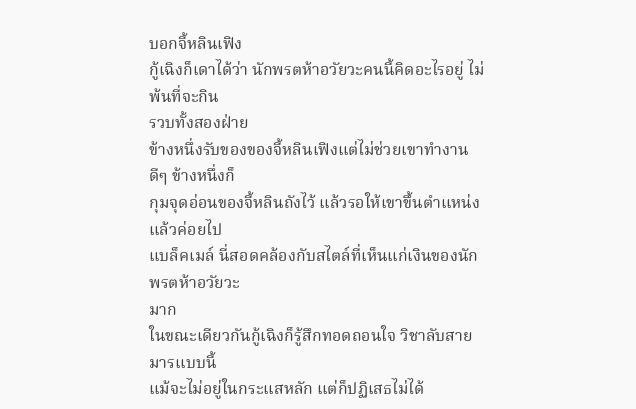บอกจี้หลินเฟิง
กู้เฉิงก็เดาได้ว่า นักพรตห้าอวัยวะคนนี้คิดอะไรอยู่ ไม่พ้นที่จะกิน
รวบทั้งสองฝ่าย
ข้างหนึ่งรับของของจี้หลินเฟิงแต่ไม่ช่วยเขาทำงานดีๆ ข้างหนึ่งก็
กุมจุดอ่อนของจี้หลินถังไว้ แล้วรอให้เขาขึ้นตำแหน่งแล้วค่อยไป
แบล็คเมล์ นี่สอดคล้องกับสไตล์ที่เห็นแก่เงินของนักพรตห้าอวัยวะ
มาก
ในขณะเดียวกันกู้เฉิงก็รู้สึกทอดถอนใจ วิชาลับสายมารแบบนี้
แม้จะไม่อยู่ในกระแสหลัก แต่ก็ปฏิเสธไม่ได้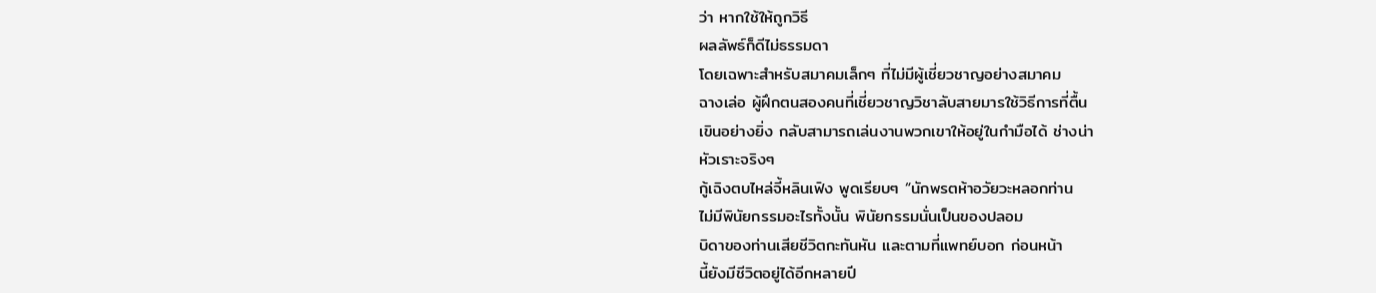ว่า หากใช้ให้ถูกวิธี
ผลลัพธ์ก็ดีไม่ธรรมดา
โดยเฉพาะสำหรับสมาคมเล็กๆ ที่ไม่มีผู้เชี่ยวชาญอย่างสมาคม
ฉางเล่อ ผู้ฝึกตนสองคนที่เชี่ยวชาญวิชาลับสายมารใช้วิธีการที่ตื้น
เขินอย่างยิ่ง กลับสามารถเล่นงานพวกเขาให้อยู่ในกำมือได้ ช่างน่า
หัวเราะจริงๆ
กู้เฉิงตบไหล่จี้หลินเฟิง พูดเรียบๆ “นักพรตห้าอวัยวะหลอกท่าน
ไม่มีพินัยกรรมอะไรทั้งนั้น พินัยกรรมนั่นเป็นของปลอม
บิดาของท่านเสียชีวิตกะทันหัน และตามที่แพทย์บอก ก่อนหน้า
นี้ยังมีชีวิตอยู่ได้อีกหลายปี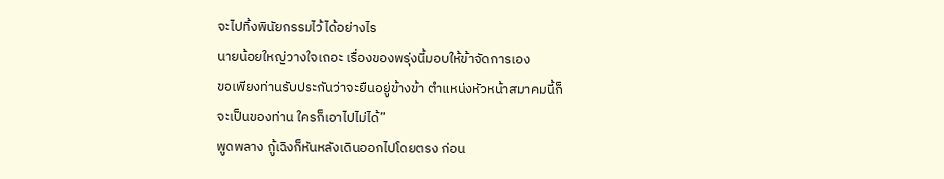จะไปทิ้งพินัยกรรมไว้ได้อย่างไร
นายน้อยใหญ่วางใจเถอะ เรื่องของพรุ่งนี้มอบให้ข้าจัดการเอง
ขอเพียงท่านรับประกันว่าจะยืนอยู่ข้างข้า ตำแหน่งหัวหน้าสมาคมนี้ก็
จะเป็นของท่าน ใครก็เอาไปไม่ได้”
พูดพลาง กู้เฉิงก็หันหลังเดินออกไปโดยตรง ก่อน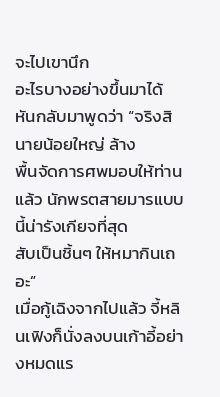จะไปเขานึก
อะไรบางอย่างขึ้นมาได้ หันกลับมาพูดว่า “จริงสินายน้อยใหญ่ ล้าง
พื้นจัดการศพมอบให้ท่านแล้ว นักพรตสายมารแบบนี้น่ารังเกียจที่สุด
สับเป็นชิ้นๆ ให้หมากินเถอะ”
เมื่อกู้เฉิงจากไปแล้ว จี้หลินเฟิงก็นั่งลงบนเก้าอี้อย่างหมดแร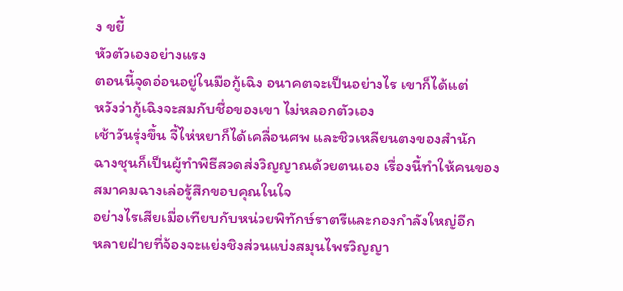ง ขยี้
หัวตัวเองอย่างแรง
ตอนนี้จุดอ่อนอยู่ในมือกู้เฉิง อนาคตจะเป็นอย่างไร เขาก็ได้แต่
หวังว่ากู้เฉิงจะสมกับชื่อของเขา ไม่หลอกตัวเอง
เช้าวันรุ่งขึ้น จี้ไห่หยาก็ได้เคลื่อนศพ และชิวเหลียนตงของสำนัก
ฉางชุนก็เป็นผู้ทำพิธีสวดส่งวิญญาณด้วยตนเอง เรื่องนี้ทำให้คนของ
สมาคมฉางเล่อรู้สึกขอบคุณในใจ
อย่างไรเสียเมื่อเทียบกับหน่วยพิทักษ์ราตรีและกองกำลังใหญ่อีก
หลายฝ่ายที่จ้องจะแย่งชิงส่วนแบ่งสมุนไพรวิญญา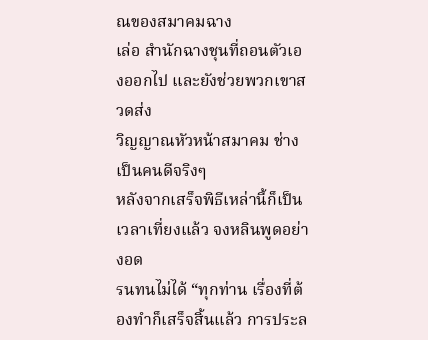ณของสมาคมฉาง
เล่อ สำนักฉางชุนที่ถอนตัวเองออกไป และยังช่วยพวกเขาสวดส่ง
วิญญาณหัวหน้าสมาคม ช่างเป็นคนดีจริงๆ
หลังจากเสร็จพิธีเหล่านี้ก็เป็นเวลาเที่ยงแล้ว จงหลินพูดอย่างอด
รนทนไม่ได้ “ทุกท่าน เรื่องที่ต้องทำก็เสร็จสิ้นแล้ว การประล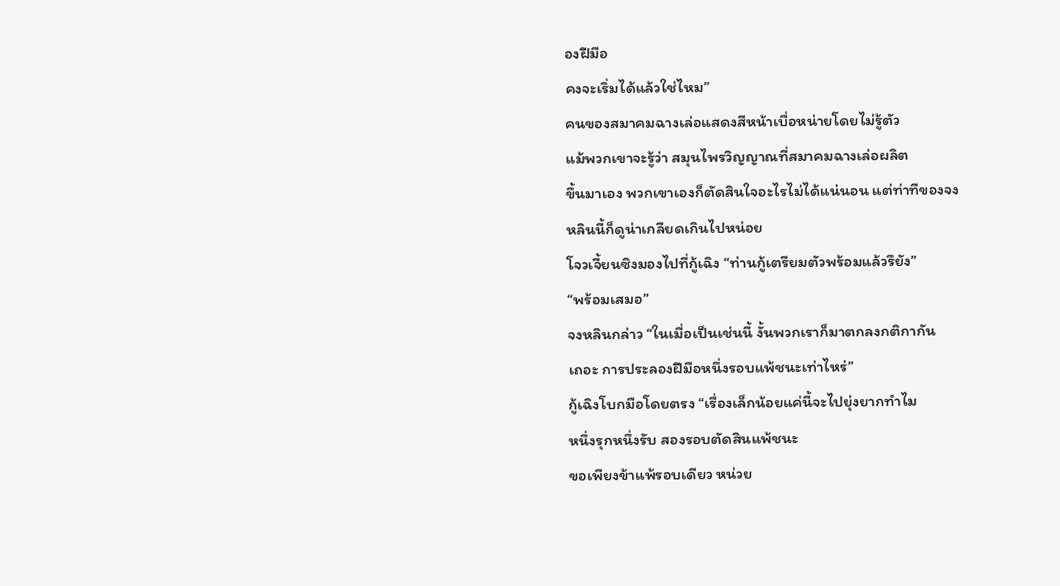องฝีมือ
คงจะเริ่มได้แล้วใช่ไหม”
คนของสมาคมฉางเล่อแสดงสีหน้าเบื่อหน่ายโดยไม่รู้ตัว
แม้พวกเขาจะรู้ว่า สมุนไพรวิญญาณที่สมาคมฉางเล่อผลิต
ขึ้นมาเอง พวกเขาเองก็ตัดสินใจอะไรไม่ได้แน่นอน แต่ท่าทีของจง
หลินนี้ก็ดูน่าเกลียดเกินไปหน่อย
โจวเจี้ยนซิงมองไปที่กู้เฉิง “ท่านกู้เตรียมตัวพร้อมแล้วรึยัง”
“พร้อมเสมอ”
จงหลินกล่าว “ในเมื่อเป็นเช่นนี้ งั้นพวกเราก็มาตกลงกติกากัน
เถอะ การประลองฝีมือหนึ่งรอบแพ้ชนะเท่าไหร่”
กู้เฉิงโบกมือโดยตรง “เรื่องเล็กน้อยแค่นี้จะไปยุ่งยากทำไม
หนึ่งรุกหนึ่งรับ สองรอบตัดสินแพ้ชนะ
ขอเพียงข้าแพ้รอบเดียว หน่วย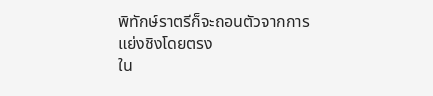พิทักษ์ราตรีก็จะถอนตัวจากการ
แย่งชิงโดยตรง
ใน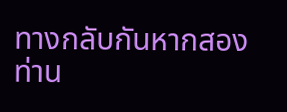ทางกลับกันหากสองท่าน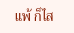แพ้ ก็ไส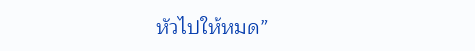หัวไปให้หมด”